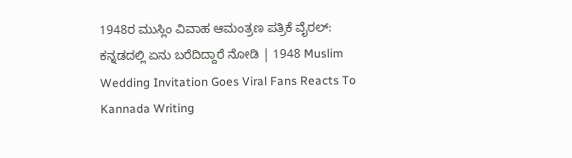1948ರ ಮುಸ್ಲಿಂ ವಿವಾಹ ಆಮಂತ್ರಣ ಪತ್ರಿಕೆ ವೈರಲ್: ಕನ್ನಡದಲ್ಲಿ ಏನು ಬರೆದಿದ್ದಾರೆ ನೋಡಿ | 1948 Muslim Wedding Invitation Goes Viral Fans Reacts To Kannada Writing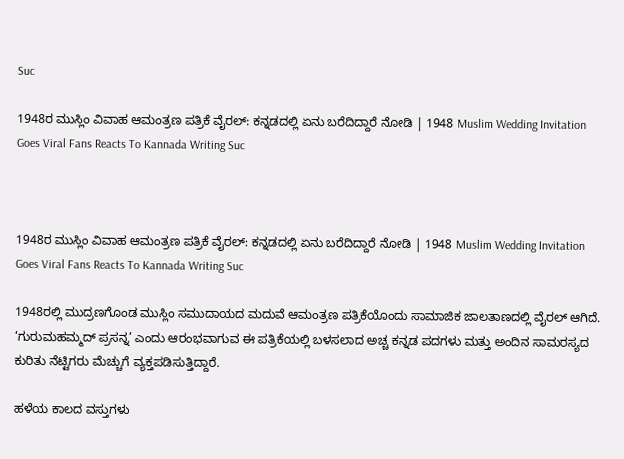Suc

1948ರ ಮುಸ್ಲಿಂ ವಿವಾಹ ಆಮಂತ್ರಣ ಪತ್ರಿಕೆ ವೈರಲ್: ಕನ್ನಡದಲ್ಲಿ ಏನು ಬರೆದಿದ್ದಾರೆ ನೋಡಿ | 1948 Muslim Wedding Invitation Goes Viral Fans Reacts To Kannada Writing Suc



1948ರ ಮುಸ್ಲಿಂ ವಿವಾಹ ಆಮಂತ್ರಣ ಪತ್ರಿಕೆ ವೈರಲ್: ಕನ್ನಡದಲ್ಲಿ ಏನು ಬರೆದಿದ್ದಾರೆ ನೋಡಿ | 1948 Muslim Wedding Invitation Goes Viral Fans Reacts To Kannada Writing Suc

1948ರಲ್ಲಿ ಮುದ್ರಣಗೊಂಡ ಮುಸ್ಲಿಂ ಸಮುದಾಯದ ಮದುವೆ ಆಮಂತ್ರಣ ಪತ್ರಿಕೆಯೊಂದು ಸಾಮಾಜಿಕ ಜಾಲತಾಣದಲ್ಲಿ ವೈರಲ್ ಆಗಿದೆ. ‘ಗುರುಮಹಮ್ಮದ್ ಪ್ರಸನ್ನ’ ಎಂದು ಆರಂಭವಾಗುವ ಈ ಪತ್ರಿಕೆಯಲ್ಲಿ ಬಳಸಲಾದ ಅಚ್ಚ ಕನ್ನಡ ಪದಗಳು ಮತ್ತು ಅಂದಿನ ಸಾಮರಸ್ಯದ ಕುರಿತು ನೆಟ್ಟಿಗರು ಮೆಚ್ಚುಗೆ ವ್ಯಕ್ತಪಡಿಸುತ್ತಿದ್ದಾರೆ.

ಹಳೆಯ ಕಾಲದ ವಸ್ತುಗಳು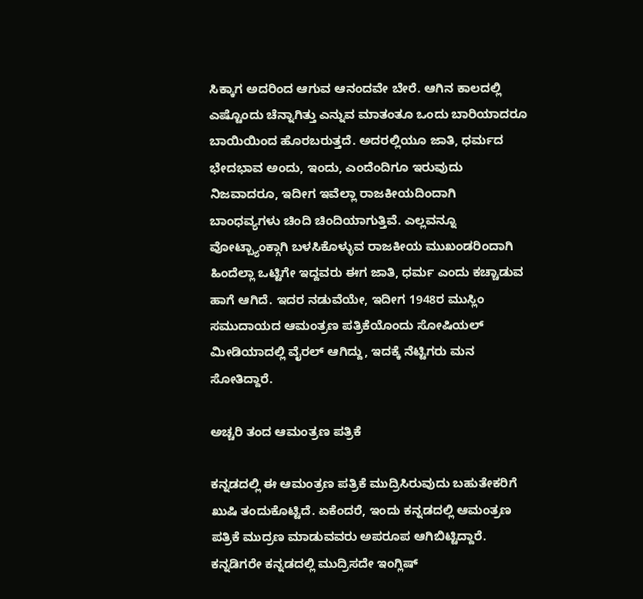ಸಿಕ್ಕಾಗ ಅದರಿಂದ ಆಗುವ ಆನಂದವೇ ಬೇರೆ. ಆಗಿನ ಕಾಲದಲ್ಲಿ ಎಷ್ಟೊಂದು ಚೆನ್ನಾಗಿತ್ತು ಎನ್ನುವ ಮಾತಂತೂ ಒಂದು ಬಾರಿಯಾದರೂ ಬಾಯಿಯಿಂದ ಹೊರಬರುತ್ತದೆ. ಅದರಲ್ಲಿಯೂ ಜಾತಿ, ಧರ್ಮದ ಭೇದಭಾವ ಅಂದು, ಇಂದು, ಎಂದೆಂದಿಗೂ ಇರುವುದು ನಿಜವಾದರೂ, ಇದೀಗ ಇವೆಲ್ಲಾ ರಾಜಕೀಯದಿಂದಾಗಿ ಬಾಂಧವ್ಯಗಳು ಚಿಂದಿ ಚಿಂದಿಯಾಗುತ್ತಿವೆ. ಎಲ್ಲವನ್ನೂ ವೋಟ್ಬ್ಯಾಂಕ್ಗಾಗಿ ಬಳಸಿಕೊಳ್ಳುವ ರಾಜಕೀಯ ಮುಖಂಡರಿಂದಾಗಿ ಹಿಂದೆಲ್ಲಾ ಒಟ್ಟಿಗೇ ಇದ್ದವರು ಈಗ ಜಾತಿ, ಧರ್ಮ ಎಂದು ಕಚ್ಚಾಡುವ ಹಾಗೆ ಆಗಿದೆ. ಇದರ ನಡುವೆಯೇ, ಇದೀಗ 1948ರ ಮುಸ್ಲಿಂ ಸಮುದಾಯದ ಆಮಂತ್ರಣ ಪತ್ರಿಕೆಯೊಂದು ಸೋಷಿಯಲ್ ಮೀಡಿಯಾದಲ್ಲಿ ವೈರಲ್ ಆಗಿದ್ದು, ಇದಕ್ಕೆ ನೆಟ್ಟಿಗರು ಮನ ಸೋತಿದ್ದಾರೆ.

ಅಚ್ಚರಿ ತಂದ ಆಮಂತ್ರಣ ಪತ್ರಿಕೆ

ಕನ್ನಡದಲ್ಲಿ ಈ ಆಮಂತ್ರಣ ಪತ್ರಿಕೆ ಮುದ್ರಿಸಿರುವುದು ಬಹುತೇಕರಿಗೆ ಖುಷಿ ತಂದುಕೊಟ್ಟಿದೆ. ಏಕೆಂದರೆ, ಇಂದು ಕನ್ನಡದಲ್ಲಿ ಆಮಂತ್ರಣ ಪತ್ರಿಕೆ ಮುದ್ರಣ ಮಾಡುವವರು ಅಪರೂಪ ಆಗಿಬಿಟ್ಟಿದ್ದಾರೆ. ಕನ್ನಡಿಗರೇ ಕನ್ನಡದಲ್ಲಿ ಮುದ್ರಿಸದೇ ಇಂಗ್ಲಿಷ್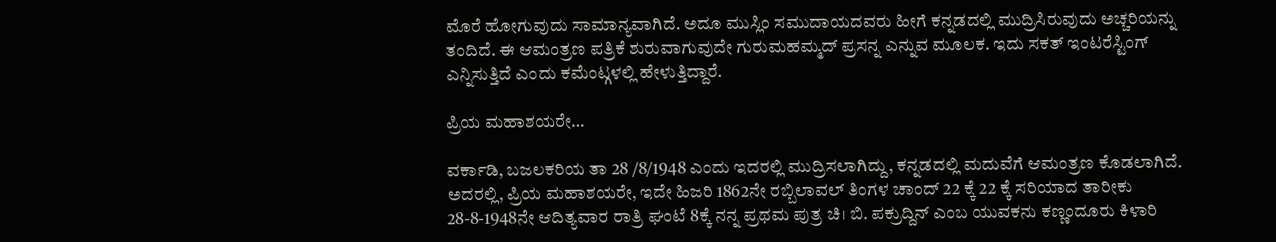ಮೊರೆ ಹೋಗುವುದು ಸಾಮಾನ್ಯವಾಗಿದೆ. ಅದೂ ಮುಸ್ಲಿಂ ಸಮುದಾಯದವರು ಹೀಗೆ ಕನ್ನಡದಲ್ಲಿ ಮುದ್ರಿಸಿರುವುದು ಅಚ್ಚರಿಯನ್ನು ತಂದಿದೆ. ಈ ಆಮಂತ್ರಣ ಪತ್ರಿಕೆ ಶುರುವಾಗುವುದೇ ಗುರುಮಹಮ್ಮದ್ ಪ್ರಸನ್ನ ಎನ್ನುವ ಮೂಲಕ. ಇದು ಸಕತ್ ಇಂಟರೆಸ್ಟಿಂಗ್ ಎನ್ನಿಸುತ್ತಿದೆ ಎಂದು ಕಮೆಂಟ್ಗಳಲ್ಲಿ ಹೇಳುತ್ತಿದ್ದಾರೆ.

ಪ್ರಿಯ ಮಹಾಶಯರೇ…

ವರ್ಕಾಡಿ, ಬಜಲಕರಿಯ ತಾ 28 /8/1948 ಎಂದು ಇದರಲ್ಲಿ ಮುದ್ರಿಸಲಾಗಿದ್ದು, ಕನ್ನಡದಲ್ಲಿ ಮದುವೆಗೆ ಆಮಂತ್ರಣ ಕೊಡಲಾಗಿದೆ. ಅದರಲ್ಲಿ, ಪ್ರಿಯ ಮಹಾಶಯರೇ, ಇದೇ ಹಿಜರಿ 1862ನೇ ರಬ್ಬಿಲಾವಲ್ ತಿಂಗಳ ಚಾಂದ್ 22 ಕ್ಕೆ 22 ಕ್ಕೆ ಸರಿಯಾದ ತಾರೀಕು 28-8-1948ನೇ ಆದಿತ್ಯವಾರ ರಾತ್ರಿ ಘಂಟೆ 8ಕ್ಕೆ ನನ್ನ ಪ್ರಥಮ ಪುತ್ರ ಚಿ। ಬಿ. ಪಕ್ರುದ್ದಿನ್ ಎಂಬ ಯುವಕನು ಕಣ್ಣಂದೂರು ಕಿಳಾರಿ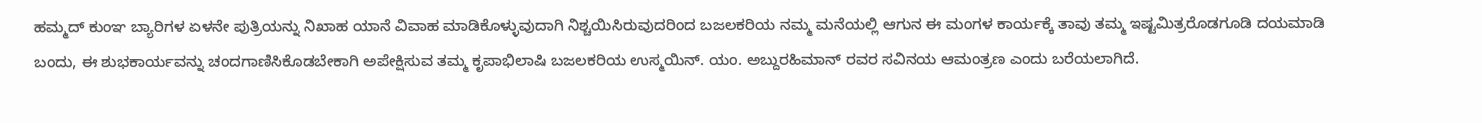ಹಮ್ಮದ್ ಕುಂಞ ಬ್ಯಾರಿಗಳ ಏಳನೇ ಪುತ್ರಿಯನ್ನು ನಿಖಾಹ ಯಾನೆ ವಿವಾಹ ಮಾಡಿಕೊಳ್ಳುವುದಾಗಿ ನಿಶ್ಚಯಿಸಿರುವುದರಿಂದ ಬಜಲಕರಿಯ ನಮ್ಮ ಮನೆಯಲ್ಲಿ ಆಗುನ ಈ ಮಂಗಳ ಕಾರ್ಯಕ್ಕೆ ತಾವು ತಮ್ಮ ಇಷ್ಟಮಿತ್ರರೊಡಗೂಡಿ ದಯಮಾಡಿ ಬಂದು, ಈ ಶುಭಕಾರ್ಯವನ್ನು ಚಂದಗಾಣಿಸಿಕೊಡಬೇಕಾಗಿ ಅಪೇಕ್ಷಿಸುವ ತಮ್ಮ ಕೃಪಾಭಿಲಾಷಿ ಬಜಲಕರಿಯ ಉಸ್ಮಯಿನ್. ಯಂ. ಅಬ್ದುರಹಿಮಾನ್ ರವರ ಸವಿನಯ ಆಮಂತ್ರಣ ಎಂದು ಬರೆಯಲಾಗಿದೆ.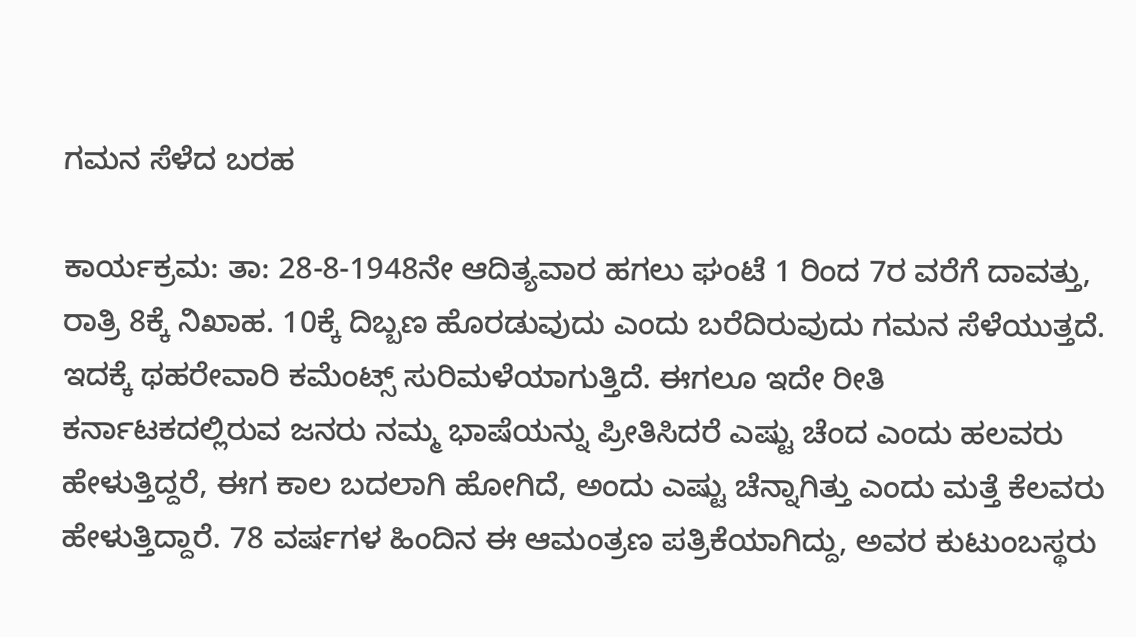ಗಮನ ಸೆಳೆದ ಬರಹ

ಕಾರ್ಯಕ್ರಮ: ತಾ: 28-8-1948ನೇ ಆದಿತ್ಯವಾರ ಹಗಲು ಘಂಟೆ 1 ರಿಂದ 7ರ ವರೆಗೆ ದಾವತ್ತು, ರಾತ್ರಿ 8ಕ್ಕೆ ನಿಖಾಹ. 10ಕ್ಕೆ ದಿಬ್ಬಣ ಹೊರಡುವುದು ಎಂದು ಬರೆದಿರುವುದು ಗಮನ ಸೆಳೆಯುತ್ತದೆ. ಇದಕ್ಕೆ ಥಹರೇವಾರಿ ಕಮೆಂಟ್ಸ್ ಸುರಿಮಳೆಯಾಗುತ್ತಿದೆ. ಈಗಲೂ ಇದೇ ರೀತಿ ಕರ್ನಾಟಕದಲ್ಲಿರುವ ಜನರು ನಮ್ಮ ಭಾಷೆಯನ್ನು ಪ್ರೀತಿಸಿದರೆ ಎಷ್ಟು ಚೆಂದ ಎಂದು ಹಲವರು ಹೇಳುತ್ತಿದ್ದರೆ, ಈಗ ಕಾಲ ಬದಲಾಗಿ ಹೋಗಿದೆ, ಅಂದು ಎಷ್ಟು ಚೆನ್ನಾಗಿತ್ತು ಎಂದು ಮತ್ತೆ ಕೆಲವರು ಹೇಳುತ್ತಿದ್ದಾರೆ. 78 ವರ್ಷಗಳ ಹಿಂದಿನ ಈ ಆಮಂತ್ರಣ ಪತ್ರಿಕೆಯಾಗಿದ್ದು, ಅವರ ಕುಟುಂಬಸ್ಥರು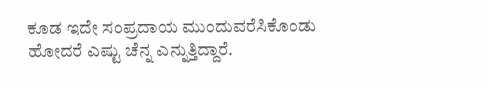ಕೂಡ ಇದೇ ಸಂಪ್ರದಾಯ ಮುಂದುವರೆಸಿಕೊಂಡು ಹೋದರೆ ಎಷ್ಟು ಚೆನ್ನ ಎನ್ನುತ್ತಿದ್ದಾರೆ.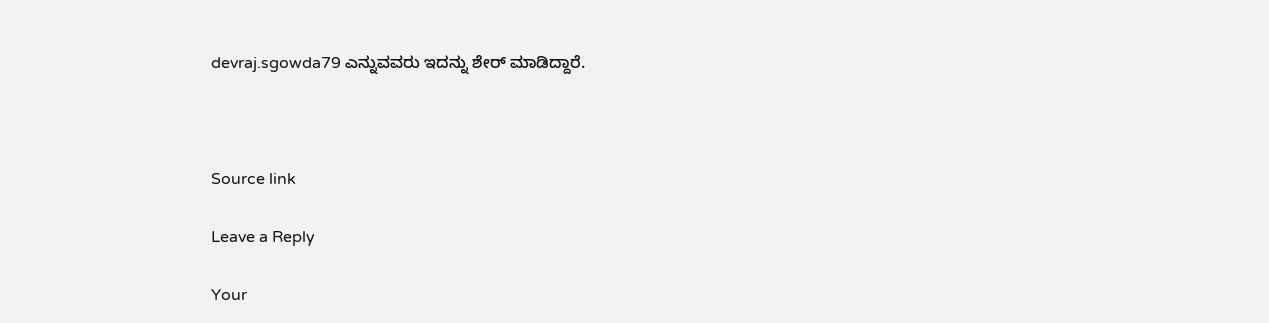devraj.sgowda79 ಎನ್ನುವವರು ಇದನ್ನು ಶೇರ್ ಮಾಡಿದ್ದಾರೆ.



Source link

Leave a Reply

Your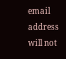email address will not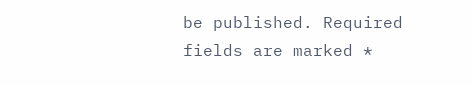be published. Required fields are marked *